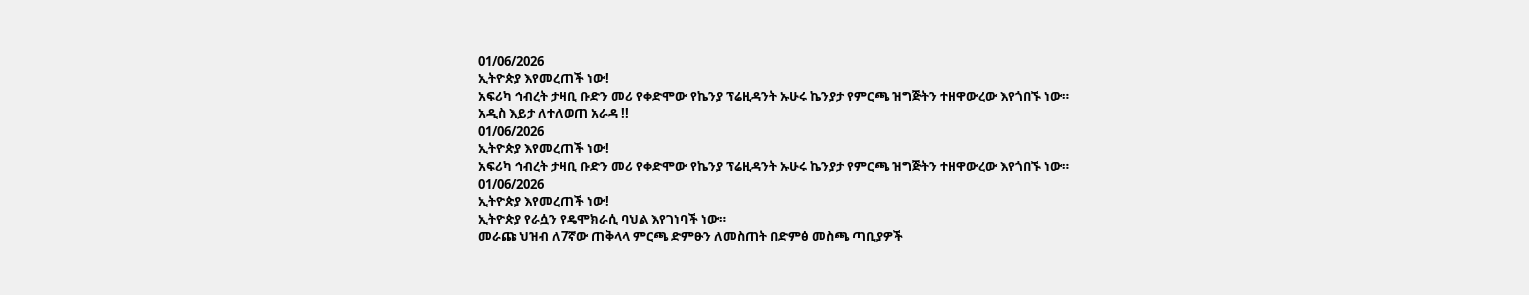01/06/2026
ኢትዮጵያ እየመረጠች ነው!
አፍሪካ ኅብረት ታዛቢ ቡድን መሪ የቀድሞው የኬንያ ፕሬዚዳንት ኡሁሩ ኬንያታ የምርጫ ዝግጅትን ተዘዋውረው እየጎበኙ ነው።
አዲስ እይታ ለተለወጠ አራዳ !!
01/06/2026
ኢትዮጵያ እየመረጠች ነው!
አፍሪካ ኅብረት ታዛቢ ቡድን መሪ የቀድሞው የኬንያ ፕሬዚዳንት ኡሁሩ ኬንያታ የምርጫ ዝግጅትን ተዘዋውረው እየጎበኙ ነው።
01/06/2026
ኢትዮጵያ እየመረጠች ነው!
ኢትዮጵያ የራሷን የዴሞክራሲ ባህል እየገነባች ነው።
መራጩ ህዝብ ለ7ኛው ጠቅላላ ምርጫ ድምፁን ለመስጠት በድምፅ መስጫ ጣቢያዎች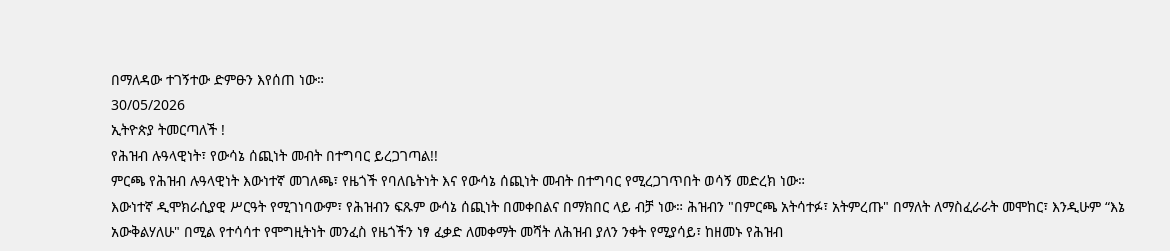በማለዳው ተገኝተው ድምፁን እየሰጠ ነው።
30/05/2026
ኢትዮጵያ ትመርጣለች !
የሕዝብ ሉዓላዊነት፣ የውሳኔ ሰጪነት መብት በተግባር ይረጋገጣል!!
ምርጫ የሕዝብ ሉዓላዊነት እውነተኛ መገለጫ፣ የዜጎች የባለቤትነት እና የውሳኔ ሰጪነት መብት በተግባር የሚረጋገጥበት ወሳኝ መድረክ ነው።
እውነተኛ ዲሞክራሲያዊ ሥርዓት የሚገነባውም፣ የሕዝብን ፍጹም ውሳኔ ሰጪነት በመቀበልና በማክበር ላይ ብቻ ነው። ሕዝብን "በምርጫ አትሳተፉ፣ አትምረጡ" በማለት ለማስፈራራት መሞከር፣ እንዲሁም “እኔ አውቅልሃለሁ" በሚል የተሳሳተ የሞግዚትነት መንፈስ የዜጎችን ነፃ ፈቃድ ለመቀማት መሻት ለሕዝብ ያለን ንቀት የሚያሳይ፣ ከዘመኑ የሕዝብ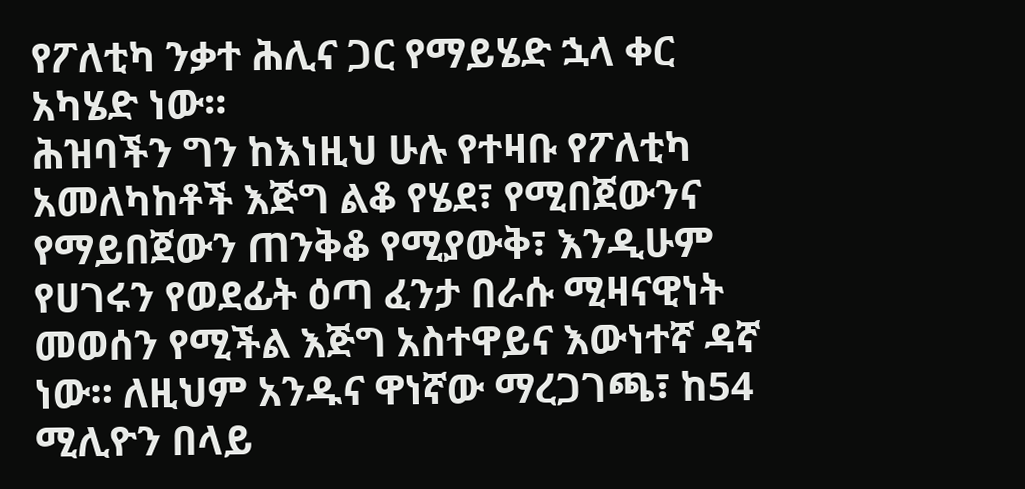የፖለቲካ ንቃተ ሕሊና ጋር የማይሄድ ኋላ ቀር አካሄድ ነው።
ሕዝባችን ግን ከእነዚህ ሁሉ የተዛቡ የፖለቲካ አመለካከቶች እጅግ ልቆ የሄደ፣ የሚበጀውንና የማይበጀውን ጠንቅቆ የሚያውቅ፣ እንዲሁም የሀገሩን የወደፊት ዕጣ ፈንታ በራሱ ሚዛናዊነት መወሰን የሚችል እጅግ አስተዋይና እውነተኛ ዳኛ ነው። ለዚህም አንዱና ዋነኛው ማረጋገጫ፣ ከ54 ሚሊዮን በላይ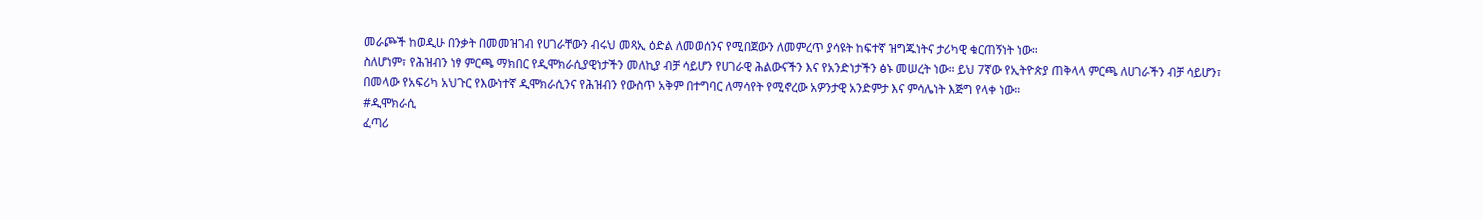መራጮች ከወዲሁ በንቃት በመመዝገብ የሀገራቸውን ብሩህ መጻኢ ዕድል ለመወሰንና የሚበጀውን ለመምረጥ ያሳዩት ከፍተኛ ዝግጁነትና ታሪካዊ ቁርጠኝነት ነው።
ስለሆነም፣ የሕዝብን ነፃ ምርጫ ማክበር የዲሞክራሲያዊነታችን መለኪያ ብቻ ሳይሆን የሀገራዊ ሕልውናችን እና የአንድነታችን ፅኑ መሠረት ነው። ይህ 7ኛው የኢትዮጵያ ጠቅላላ ምርጫ ለሀገራችን ብቻ ሳይሆን፣ በመላው የአፍሪካ አህጉር የእውነተኛ ዲሞክራሲንና የሕዝብን የውስጥ አቅም በተግባር ለማሳየት የሚኖረው አዎንታዊ አንድምታ እና ምሳሌነት እጅግ የላቀ ነው።
#ዲሞክራሲ
ፈጣሪ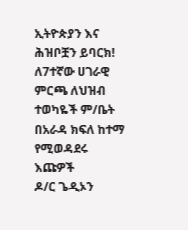ኢትዮጵያን እና ሕዝቦቿን ይባርክ!
ለ7ተኛው ሀገራዊ ምርጫ ለህዝብ ተወካዬች ም/ቤት በአራዳ ክፍለ ከተማ የሚወዳደሩ እጩዎች
ዶ/ር ጌዲኦን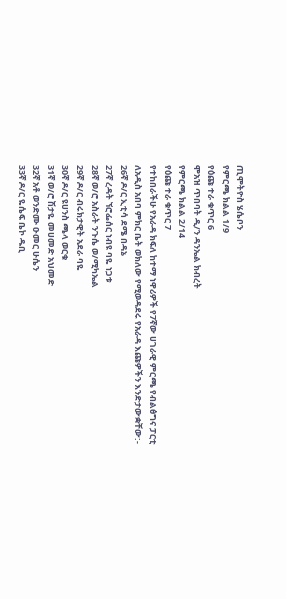ጢሞትዮስ ሄሴቦን
የምርጫ ክልል 1/9
የዕጩ ተራ ቁጥር 6
ሞአዝ ጥበባት ዲ/ን ዳንኤል ክብረት
የምርጫ ክልል 2/14
የዕጩ ተራ ቁጥር 7
የተከበራችሁ የአራዳ ክፍለ ከተማ ነዋሪዎች የ7ኛው ሀገራዊ ምርጫ የብልፅግና ፓርቲ ለአዲስ አበባ ምክር ቤት ወክለው የሚወዳደሩ የአራዳ እጩዎችን እንድታውቋቸው:-
26ኛ ዶ/ር ኢቲሳ ደሜ በዳኔ
27ኛ ረዳት ኘሮፌሰር ነብዩ ባዬ ነጋቱ
28ኛ ወ/ሮ አስራት ንጉሴ ወ/ሚካኤል
29ኛ ዶ/ር ብሩክታዊት አደራ ባዬ
30ኛ ዶ/ር ዩሀንስ ጫላ ወርቁ
31ኛ ወ/ሮ ሽታዬ መሀመድ አህመድ
32ኛ አቶ ወንድሙ ዑመር ሁሴን
33ኛ ዶ/ር ዬሴፍ ቤኮ ዱቢ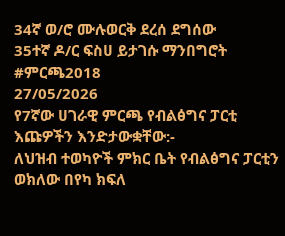34ኛ ወ/ሮ ሙሉወርቅ ደረሰ ደግሰው
35ተኛ ዶ/ር ፍስሀ ይታገሱ ማንበግሮት
#ምርጫ2018
27/05/2026
የ7ኛው ሀገራዊ ምርጫ የብልፅግና ፓርቲ እጩዎችን እንድታውቋቸው:-
ለህዝብ ተወካዮች ምክር ቤት የብልፅግና ፓርቲን ወክለው በየካ ክፍለ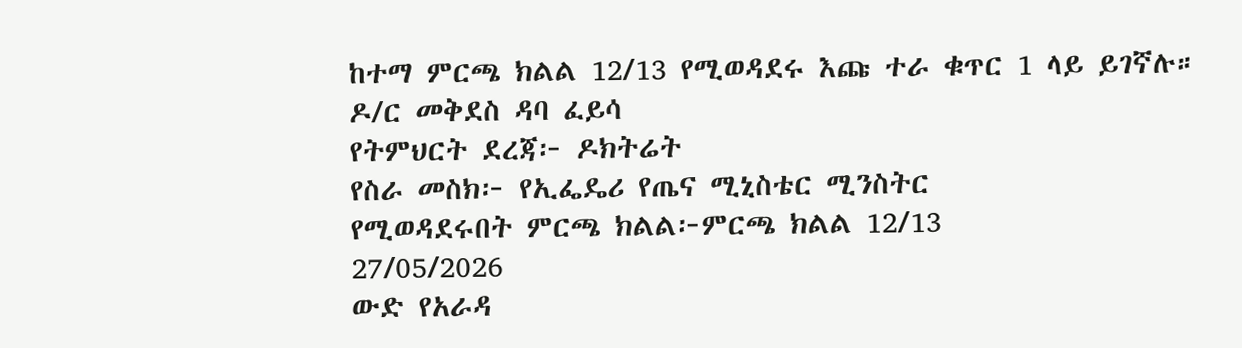ከተማ ምርጫ ክልል 12/13 የሚወዳደሩ እጩ ተራ ቁጥር 1 ላይ ይገኛሉ።
ዶ/ር መቅደስ ዳባ ፈይሳ
የትምህርት ደረጃ፦ ዶክትሬት
የስራ መስክ፦ የኢፌዴሪ የጤና ሚኒስቴር ሚንስትር
የሚወዳደሩበት ምርጫ ክልል፦ምርጫ ክልል 12/13
27/05/2026
ውድ የአራዳ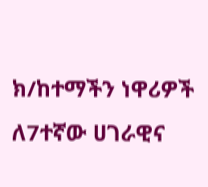ክ/ከተማችን ነዋሪዎች ለ7ተኛው ሀገራዊና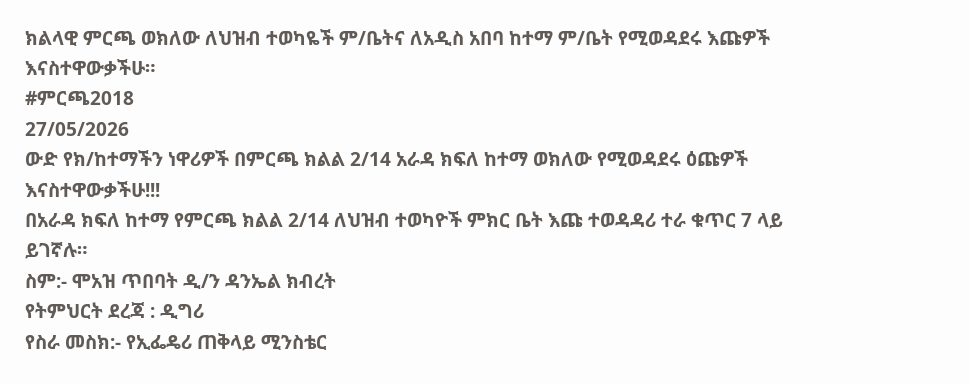ክልላዊ ምርጫ ወክለው ለህዝብ ተወካዬች ም/ቤትና ለአዲስ አበባ ከተማ ም/ቤት የሚወዳደሩ እጩዎች እናስተዋውቃችሁ።
#ምርጫ2018
27/05/2026
ውድ የክ/ከተማችን ነዋሪዎች በምርጫ ክልል 2/14 አራዳ ክፍለ ከተማ ወክለው የሚወዳደሩ ዕጩዎች እናስተዋውቃችሁ!!!
በአራዳ ክፍለ ከተማ የምርጫ ክልል 2/14 ለህዝብ ተወካዮች ምክር ቤት እጩ ተወዳዳሪ ተራ ቁጥር 7 ላይ ይገኛሉ።
ስም:- ሞአዝ ጥበባት ዲ/ን ዳንኤል ክብረት
የትምህርት ደረጃ : ዲግሪ
የስራ መስክ:- የኢፌዴሪ ጠቅላይ ሚንስቴር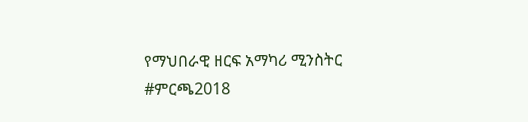የማህበራዊ ዘርፍ አማካሪ ሚንስትር
#ምርጫ2018